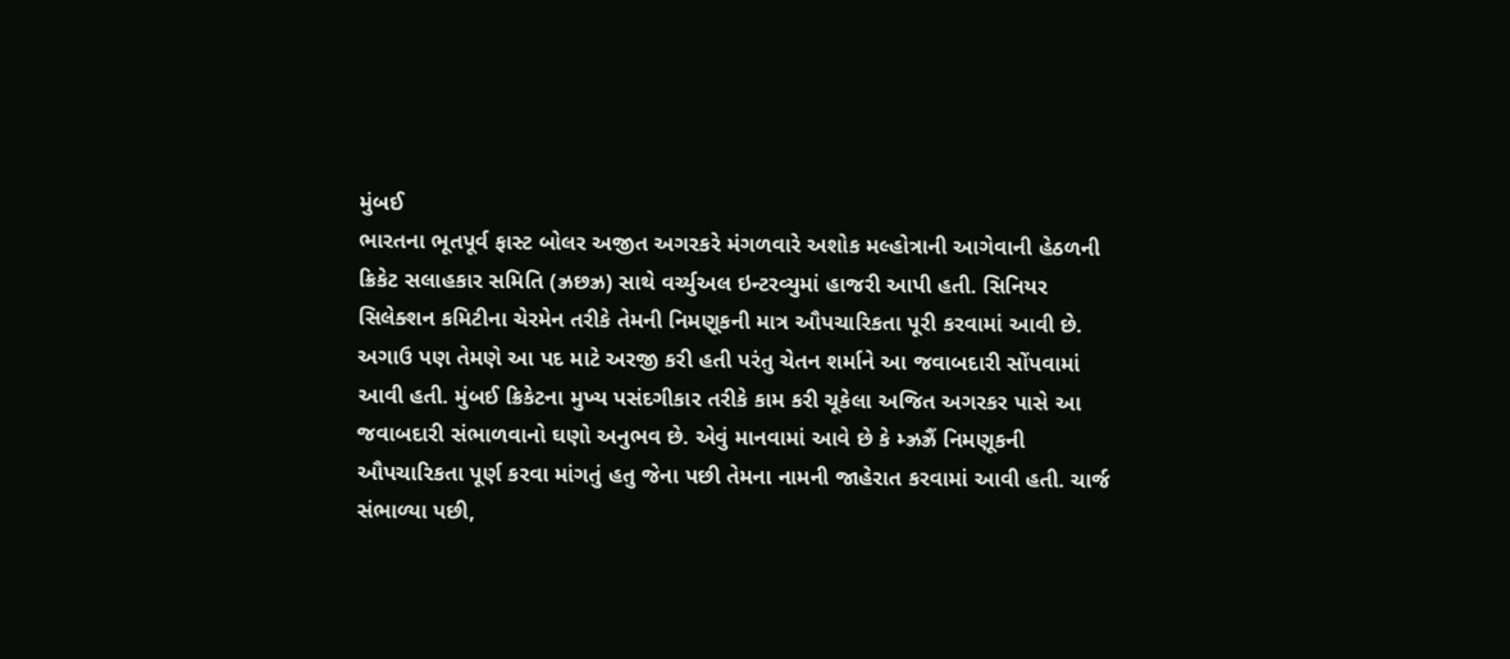મુંબઈ
ભારતના ભૂતપૂર્વ ફાસ્ટ બોલર અજીત અગરકરે મંગળવારે અશોક મલ્હોત્રાની આગેવાની હેઠળની ક્રિકેટ સલાહકાર સમિતિ (ઝ્રછઝ્ર) સાથે વર્ચ્યુઅલ ઇન્ટરવ્યુમાં હાજરી આપી હતી. સિનિયર સિલેક્શન કમિટીના ચેરમેન તરીકે તેમની નિમણૂકની માત્ર ઔપચારિકતા પૂરી કરવામાં આવી છે. અગાઉ પણ તેમણે આ પદ માટે અરજી કરી હતી પરંતુ ચેતન શર્માને આ જવાબદારી સોંપવામાં આવી હતી. મુંબઈ ક્રિકેટના મુખ્ય પસંદગીકાર તરીકે કામ કરી ચૂકેલા અજિત અગરકર પાસે આ જવાબદારી સંભાળવાનો ઘણો અનુભવ છે. એવું માનવામાં આવે છે કે મ્ઝ્રઝ્રૈં નિમણૂકની ઔપચારિકતા પૂર્ણ કરવા માંગતું હતુ જેના પછી તેમના નામની જાહેરાત કરવામાં આવી હતી. ચાર્જ સંભાળ્યા પછી,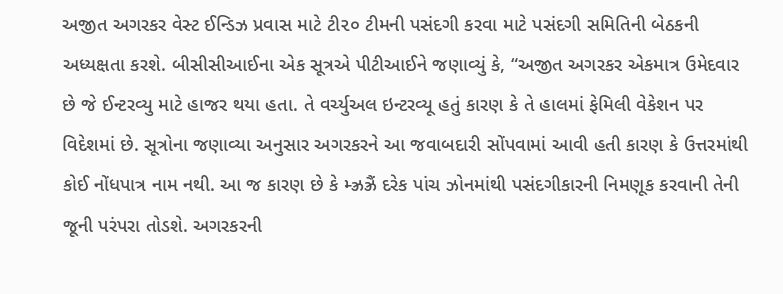અજીત અગરકર વેસ્ટ ઈન્ડિઝ પ્રવાસ માટે ટી૨૦ ટીમની પસંદગી કરવા માટે પસંદગી સમિતિની બેઠકની અધ્યક્ષતા કરશે. બીસીસીઆઈના એક સૂત્રએ પીટીઆઈને જણાવ્યું કે, “અજીત અગરકર એકમાત્ર ઉમેદવાર છે જે ઈન્ટરવ્યુ માટે હાજર થયા હતા. તે વર્ચ્યુઅલ ઇન્ટરવ્યૂ હતું કારણ કે તે હાલમાં ફેમિલી વેકેશન પર વિદેશમાં છે. સૂત્રોના જણાવ્યા અનુસાર અગરકરને આ જવાબદારી સોંપવામાં આવી હતી કારણ કે ઉત્તરમાંથી કોઈ નોંધપાત્ર નામ નથી. આ જ કારણ છે કે મ્ઝ્રઝ્રૈં દરેક પાંચ ઝોનમાંથી પસંદગીકારની નિમણૂક કરવાની તેની જૂની પરંપરા તોડશે. અગરકરની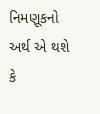નિમણૂકનો અર્થ એ થશે કે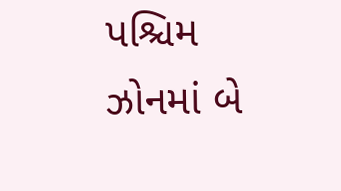પશ્ચિમ ઝોનમાં બે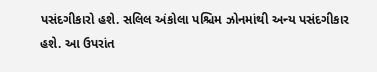પસંદગીકારો હશે. સલિલ અંકોલા પશ્ચિમ ઝોનમાંથી અન્ય પસંદગીકાર હશે. આ ઉપરાંત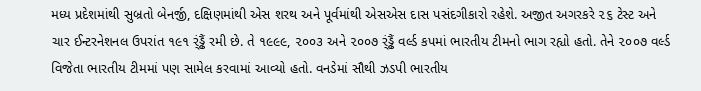મધ્ય પ્રદેશમાંથી સુબ્રતો બેનર્જી, દક્ષિણમાંથી એસ શરથ અને પૂર્વમાંથી એસએસ દાસ પસંદગીકારો રહેશે. અજીત અગરકરે ૨૬ ટેસ્ટ અને ચાર ઈન્ટરનેશનલ ઉપરાંત ૧૯૧ ર્ંડ્ઢૈં રમી છે. તે ૧૯૯૯, ૨૦૦૩ અને ૨૦૦૭ ર્ંડ્ઢૈં વર્લ્ડ કપમાં ભારતીય ટીમનો ભાગ રહ્યો હતો. તેને ૨૦૦૭ વર્લ્ડ વિજેતા ભારતીય ટીમમાં પણ સામેલ કરવામાં આવ્યો હતો. વનડેમાં સૌથી ઝડપી ભારતીય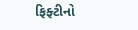ફિફ્ટીનો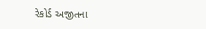રેકોર્ડ અજીતના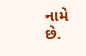નામે છે.